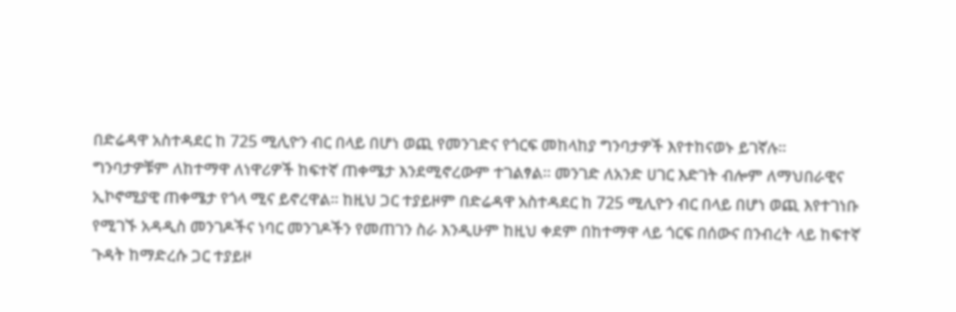በድሬዳዋ አስተዳደር ከ 725 ሚሊዮን ብር በላይ በሆነ ወጪ የመንገድና የጎርፍ መከላከያ ግንባታዎች እየተከናወኑ ይገኛሉ፡፡
ግንባታዎቹም ለከተማዋ ለነዋሪዎች ከፍተኛ ጠቀሜታ እንደሚኖረውም ተገልፃል፡፡ መንገድ ለአንድ ሀገር እድገት ብሎም ለማህበራዊና ኢኮኖሚያዊ ጠቀሜታ የጎላ ሚና ይኖረዋል፡፡ ከዚህ ጋር ተያይዞም በድሬዳዋ አስተዳደር ከ 725 ሚሊዮን ብር በላይ በሆነ ወጪ እየተገነቡ የሚገኙ አዳዲስ መንገዶችና ነባር መንገዶችን የመጠገን ስራ እንዲሁም ከዚህ ቀደም በከተማዋ ላይ ጎርፍ በሰውና በንብረት ላይ ከፍተኛ ጉዳት ከማድረሱ ጋር ተያይዞ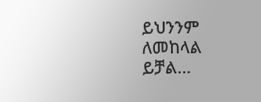ይህንንም ለመከላል ይቻል…